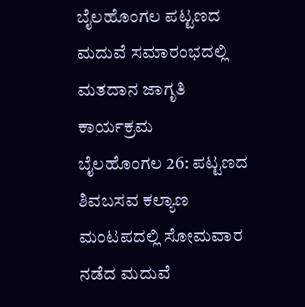ಬೈಲಹೊಂಗಲ ಪಟ್ಟಣದ ಮದುವೆ ಸಮಾರಂಭದಲ್ಲಿ ಮತದಾನ ಜಾಗೃತಿ ಕಾರ್ಯಕ್ರಮ
ಬೈಲಹೊಂಗಲ 26: ಪಟ್ಟಣದ ಶಿವಬಸವ ಕಲ್ಯಾಣ ಮಂಟಪದಲ್ಲಿ ಸೋಮವಾರ ನಡೆದ ಮದುವೆ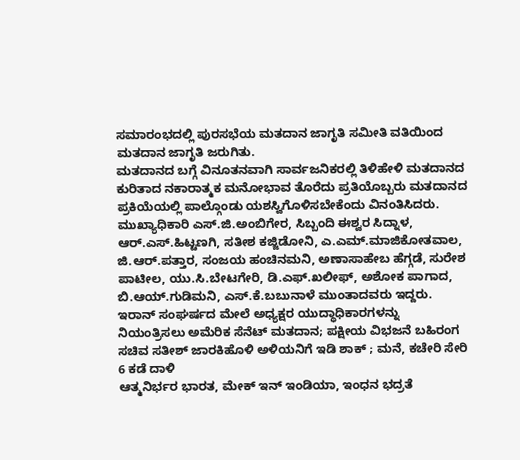ಸಮಾರಂಭದಲ್ಲಿ ಪುರಸಭೆಯ ಮತದಾನ ಜಾಗೃತಿ ಸಮೀತಿ ವತಿಯಿಂದ ಮತದಾನ ಜಾಗೃತಿ ಜರುಗಿತು.
ಮತದಾನದ ಬಗ್ಗೆ ವಿನೂತನವಾಗಿ ಸಾರ್ವಜನಿಕರಲ್ಲಿ ತಿಳಿಹೇಳಿ ಮತದಾನದ ಕುರಿತಾದ ನಕಾರಾತ್ಮಕ ಮನೋಭಾವ ತೊರೆದು ಪ್ರತಿಯೊಬ್ಬರು ಮತದಾನದ ಪ್ರಕಿಯೆಯಲ್ಲಿ ಪಾಲ್ಗೊಂಡು ಯಶಸ್ವಿಗೊಳಿಸಬೇಕೆಂದು ವಿನಂತಿಸಿದರು.
ಮುಖ್ಯಾಧಿಕಾರಿ ಎಸ್.ಜಿ.ಅಂಬಿಗೇರ, ಸಿಬ್ಬಂದಿ ಈಶ್ವರ ಸಿದ್ನಾಳ, ಆರ್.ಎಸ್.ಹಿಟ್ಟಣಗಿ, ಸತೀಶ ಕಜ್ಜಿಡೋನಿ, ಎ.ಎಮ್.ಮಾಜಿಕೋತವಾಲ, ಜಿ.ಆರ್.ಪತ್ತಾರ, ಸಂಜಯ ಹಂಚಿನಮನಿ, ಅಣಾಸಾಹೇಬ ಹೆಗ್ಗಡೆ, ಸುರೇಶ ಪಾಟೀಲ, ಯು.ಸಿ.ಬೇಟಗೇರಿ, ಡಿ.ಎಫ್.ಖಲೀಫ್, ಅಶೋಕ ಪಾಗಾದ, ಬಿ.ಆಯ್.ಗುಡಿಮನಿ, ಎಸ್.ಕೆ.ಬಬುನಾಳೆ ಮುಂತಾದವರು ಇದ್ದರು.
ಇರಾನ್ ಸಂಘರ್ಷದ ಮೇಲೆ ಅಧ್ಯಕ್ಷರ ಯುದ್ಧಾಧಿಕಾರಗಳನ್ನು ನಿಯಂತ್ರಿಸಲು ಅಮೆರಿಕ ಸೆನೆಟ್ ಮತದಾನ; ಪಕ್ಷೀಯ ವಿಭಜನೆ ಬಹಿರಂಗ
ಸಚಿವ ಸತೀಶ್ ಜಾರಕಿಹೊಳಿ ಅಳಿಯನಿಗೆ ಇಡಿ ಶಾಕ್ ; ಮನೆ, ಕಚೇರಿ ಸೇರಿ 6 ಕಡೆ ದಾಳಿ
ಆತ್ಮನಿರ್ಭರ ಭಾರತ, ಮೇಕ್ ಇನ್ ಇಂಡಿಯಾ, ಇಂಧನ ಭದ್ರತೆ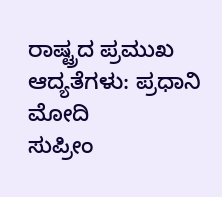ರಾಷ್ಟ್ರದ ಪ್ರಮುಖ ಆದ್ಯತೆಗಳು: ಪ್ರಧಾನಿ ಮೋದಿ
ಸುಪ್ರೀಂ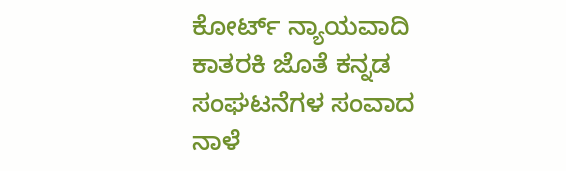ಕೋರ್ಟ್ ನ್ಯಾಯವಾದಿ ಕಾತರಕಿ ಜೊತೆ ಕನ್ನಡ ಸಂಘಟನೆಗಳ ಸಂವಾದ ನಾಳೆ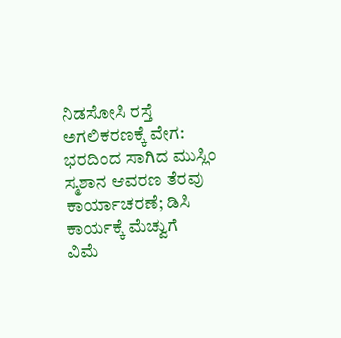ನಿಡಸೋಸಿ ರಸ್ತೆ ಅಗಲಿಕರಣಕ್ಕೆ ವೇಗ: ಭರದಿಂದ ಸಾಗಿದ ಮುಸ್ಲಿಂ ಸ್ಮಶಾನ ಆವರಣ ತೆರವು ಕಾರ್ಯಾಚರಣೆ; ಡಿಸಿ ಕಾರ್ಯಕ್ಕೆ ಮೆಚ್ವುಗೆ
ವಿಮೆ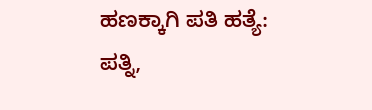ಹಣಕ್ಕಾಗಿ ಪತಿ ಹತ್ಯೆ: ಪತ್ನಿ,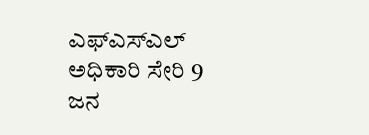ಎಫ್ಎಸ್ಎಲ್ ಅಧಿಕಾರಿ ಸೇರಿ 9 ಜನ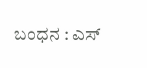ಬಂಧನ : ಎಸ್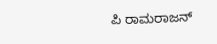ಪಿ ರಾಮರಾಜನ್